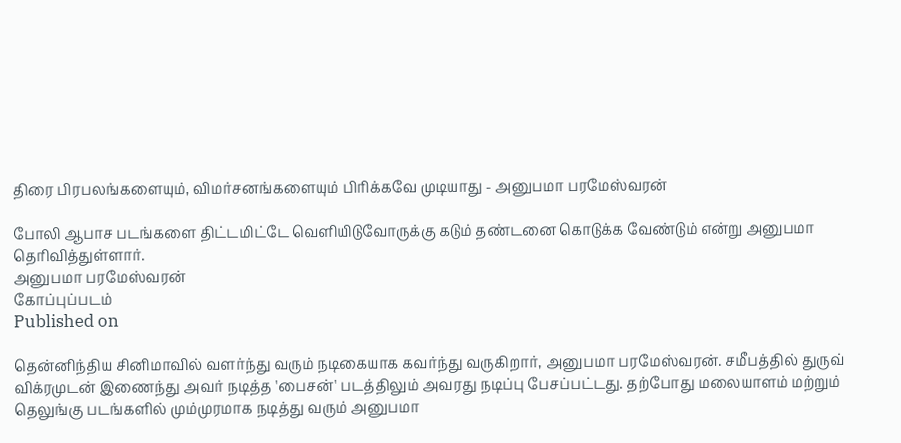திரை பிரபலங்களையும், விமர்சனங்களையும் பிரிக்கவே முடியாது - அனுபமா பரமேஸ்வரன்

போலி ஆபாச படங்களை திட்டமிட்டே வெளியிடுவோருக்கு கடும் தண்டனை கொடுக்க வேண்டும் என்று அனுபமா தெரிவித்துள்ளார்.
அனுபமா பரமேஸ்வரன்
கோப்புப்படம்
Published on

தென்னிந்திய சினிமாவில் வளர்ந்து வரும் நடிகையாக கவர்ந்து வருகிறார், அனுபமா பரமேஸ்வரன். சமீபத்தில் துருவ் விக்ரமுடன் இணைந்து அவர் நடித்த 'பைசன்' படத்திலும் அவரது நடிப்பு பேசப்பட்டது. தற்போது மலையாளம் மற்றும் தெலுங்கு படங்களில் மும்முரமாக நடித்து வரும் அனுபமா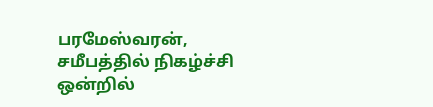பரமேஸ்வரன், சமீபத்தில் நிகழ்ச்சி ஒன்றில்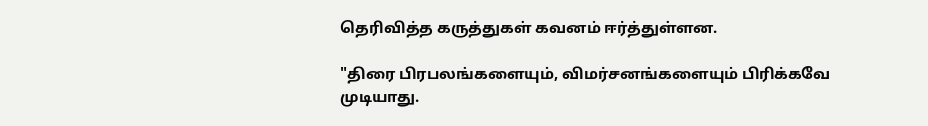தெரிவித்த கருத்துகள் கவனம் ஈர்த்துள்ளன.

"திரை பிரபலங்களையும், விமர்சனங்களையும் பிரிக்கவே முடியாது.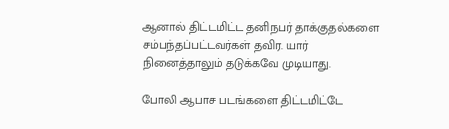ஆனால் திட்டமிட்ட தனிநபர் தாக்குதல்களை சம்பந்தப்பட்டவர்கள் தவிர. யார் நினைத்தாலும் தடுக்கவே முடியாது.

போலி ஆபாச படங்களை திட்டமிட்டே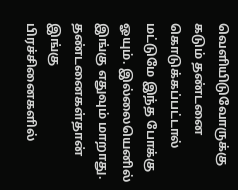வெளியிடுவோருக்கு கடும் தண்டனை கொடுக்கப்பட்டால் மட்டுமே இந்த போக்கு ஓயும். இல்லையெனில் இங்கு எதுவும் மாறாது. தண்டனைகள்தான் இங்கு பிரச்சினைகளில்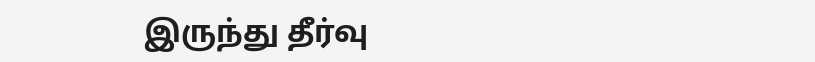இருந்து தீர்வு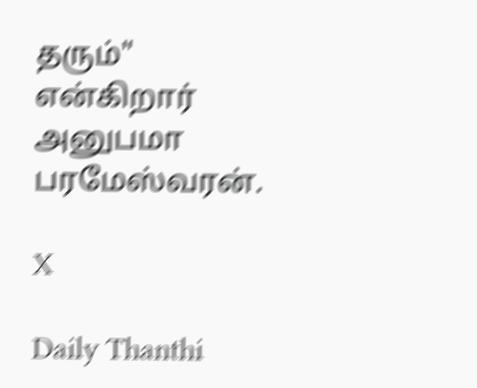தரும்" என்கிறார் அனுபமா பரமேஸ்வரன்.

X

Daily Thanthi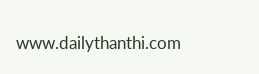www.dailythanthi.com